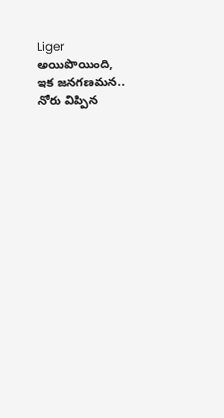Liger అయిపొయింది, ఇక జనగణమన.. నోరు విప్పిన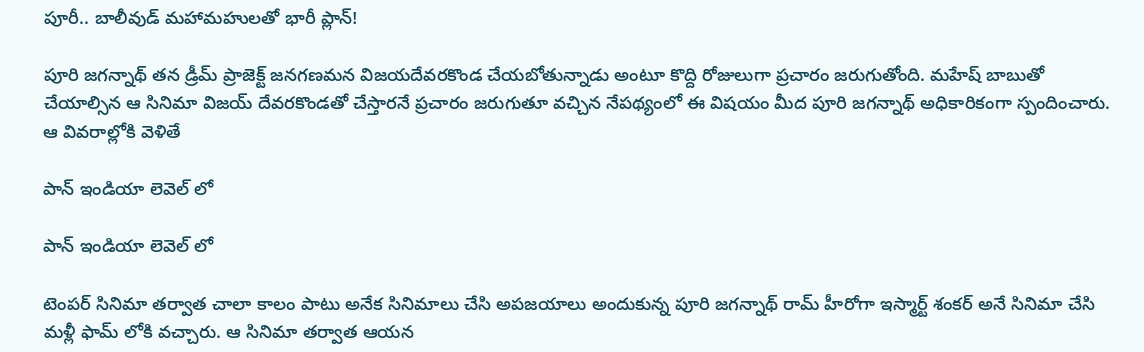పూరీ.. బాలీవుడ్ మహామహులతో భారీ ప్లాన్!

పూరి జగన్నాథ్ తన డ్రీమ్ ప్రాజెక్ట్ జనగణమన విజయదేవరకొండ చేయబోతున్నాడు అంటూ కొద్ది రోజులుగా ప్రచారం జరుగుతోంది. మహేష్ బాబుతో చేయాల్సిన ఆ సినిమా విజయ్ దేవరకొండతో చేస్తారనే ప్రచారం జరుగుతూ వచ్చిన నేపథ్యంలో ఈ విషయం మీద పూరి జగన్నాథ్ అధికారికంగా స్పందించారు. ఆ వివరాల్లోకి వెళితే

పాన్ ఇండియా లెవెల్ లో

పాన్ ఇండియా లెవెల్ లో

టెంపర్ సినిమా తర్వాత చాలా కాలం పాటు అనేక సినిమాలు చేసి అపజయాలు అందుకున్న పూరి జగన్నాథ్ రామ్ హీరోగా ఇస్మార్ట్ శంకర్ అనే సినిమా చేసి మళ్లీ ఫామ్ లోకి వచ్చారు. ఆ సినిమా తర్వాత ఆయన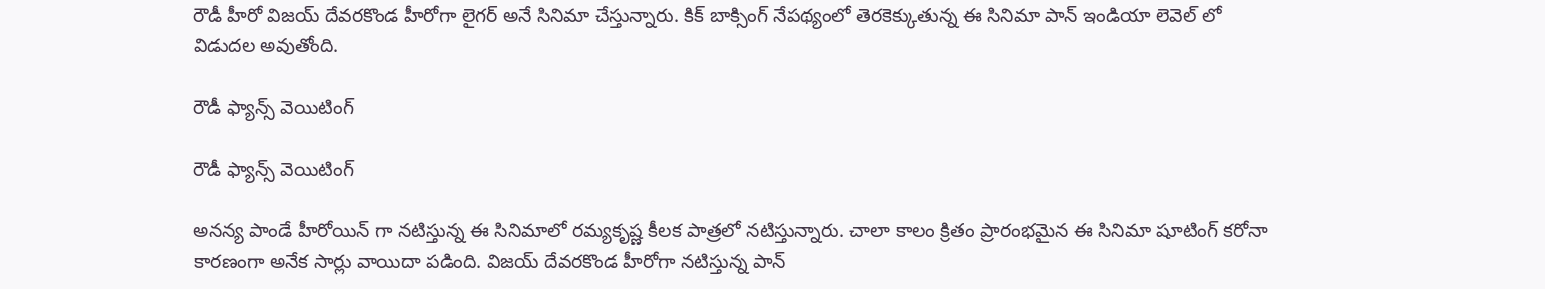రౌడీ హీరో విజయ్ దేవరకొండ హీరోగా లైగర్ అనే సినిమా చేస్తున్నారు. కిక్ బాక్సింగ్ నేపథ్యంలో తెరకెక్కుతున్న ఈ సినిమా పాన్ ఇండియా లెవెల్ లో విడుదల అవుతోంది.

రౌడీ ఫ్యాన్స్ వెయిటింగ్

రౌడీ ఫ్యాన్స్ వెయిటింగ్

అనన్య పాండే హీరోయిన్ గా నటిస్తున్న ఈ సినిమాలో రమ్యకృష్ణ కీలక పాత్రలో నటిస్తున్నారు. చాలా కాలం క్రితం ప్రారంభమైన ఈ సినిమా షూటింగ్ కరోనా కారణంగా అనేక సార్లు వాయిదా పడింది. విజయ్‌ దేవరకొండ హీరోగా నటిస్తున్న పాన్‌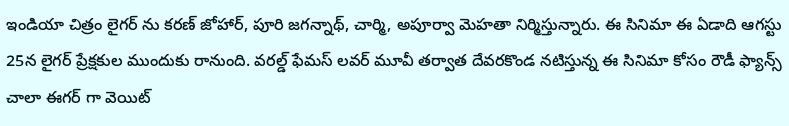ఇండియా చిత్రం లైగర్‌ ను కరణ్‌ జోహార్, పూరి జగన్నాథ్, చార్మి, అపూర్వా మెహతా నిర్మిస్తున్నారు. ఈ సినిమా ఈ ఏడాది ఆగస్టు 25న లైగర్ ప్రేక్షకుల ముందుకు రానుంది. వరల్డ్ ఫేమస్ లవర్ మూవీ తర్వాత దేవరకొండ నటిస్తున్న ఈ సినిమా కోసం రౌడీ ఫ్యాన్స్ చాలా ఈగర్ గా వెయిట్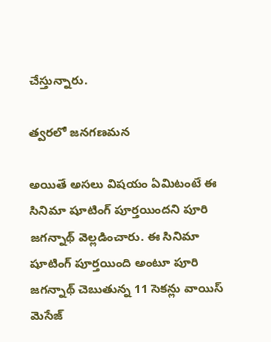చేస్తున్నారు.

త్వరలో జనగణమన

అయితే అసలు విషయం ఏమిటంటే ఈ సినిమా షూటింగ్ పూర్తయిందని పూరి జగన్నాథ్ వెల్లడించారు. ఈ సినిమా షూటింగ్ పూర్తయింది అంటూ పూరి జగన్నాథ్ చెబుతున్న 11 సెకన్లు వాయిస్ మెసేజ్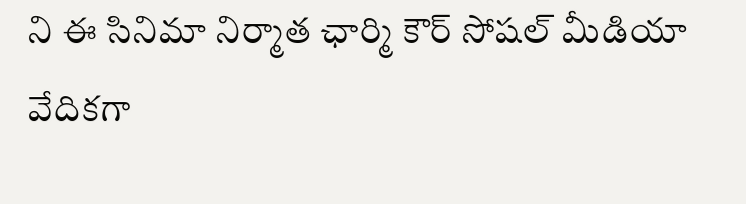ని ఈ సినిమా నిర్మాత ఛార్మి కౌర్ సోషల్ మీడియా వేదికగా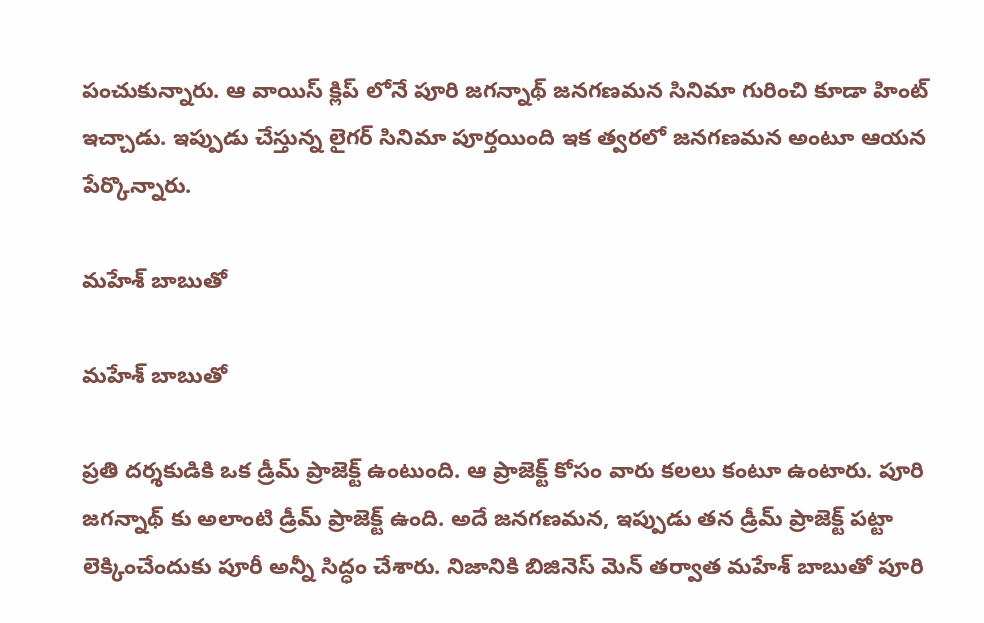పంచుకున్నారు. ఆ వాయిస్ క్లిప్ లోనే పూరి జగన్నాథ్ జనగణమన సినిమా గురించి కూడా హింట్ ఇచ్చాడు. ఇప్పుడు చేస్తున్న లైగర్ సినిమా పూర్తయింది ఇక త్వరలో జనగణమన అంటూ ఆయన పేర్కొన్నారు.

మహేశ్‌ బాబుతో

మహేశ్‌ బాబుతో

ప్రతి దర్శకుడికి ఒక డ్రీమ్ ప్రాజెక్ట్ ఉంటుంది. ఆ ప్రాజెక్ట్ కోసం వారు కలలు కంటూ ఉంటారు. పూరి జగన్నాథ్ కు అలాంటి డ్రీమ్ ప్రాజెక్ట్ ఉంది. అదే జనగణమన, ఇప్పుడు తన డ్రీమ్ ప్రాజెక్ట్ పట్టా లెక్కించేందుకు పూరీ అన్నీ సిద్ధం చేశారు. నిజానికి బిజినెస్ మెన్ తర్వాత మహేశ్‌ బాబుతో పూరి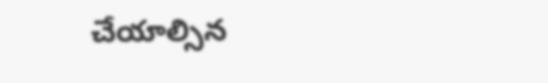చేయాల్సిన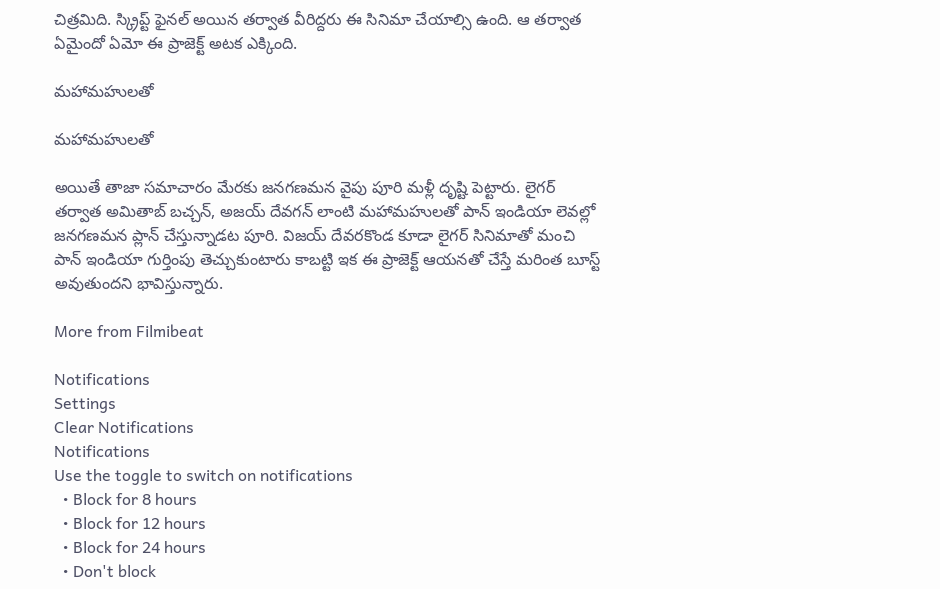చిత్రమిది. స్క్రిప్ట్ ఫైనల్ అయిన తర్వాత వీరిద్దరు ఈ సినిమా చేయాల్సి ఉంది. ఆ తర్వాత ఏమైందో ఏమో ఈ ప్రాజెక్ట్ అటక ఎక్కింది.

మహామహులతో

మహామహులతో

అయితే తాజా సమాచారం మేరకు జనగణమన వైపు పూరి మళ్లీ దృష్టి పెట్టారు. లైగర్ తర్వాత అమితాబ్ బచ్చన్, అజయ్ దేవగన్ లాంటి మహామహులతో పాన్‌ ఇండియా లెవల్లో జనగణమన ప్లాన్ చేస్తున్నాడట పూరి. విజయ్ దేవరకొండ కూడా లైగర్ సినిమాతో మంచి పాన్ ఇండియా గుర్తింపు తెచ్చుకుంటారు కాబట్టి ఇక ఈ ప్రాజెక్ట్ ఆయనతో చేస్తే మరింత బూస్ట్ అవుతుందని భావిస్తున్నారు.

More from Filmibeat

Notifications
Settings
Clear Notifications
Notifications
Use the toggle to switch on notifications
  • Block for 8 hours
  • Block for 12 hours
  • Block for 24 hours
  • Don't block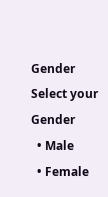Gender
Select your Gender
  • Male
  • Female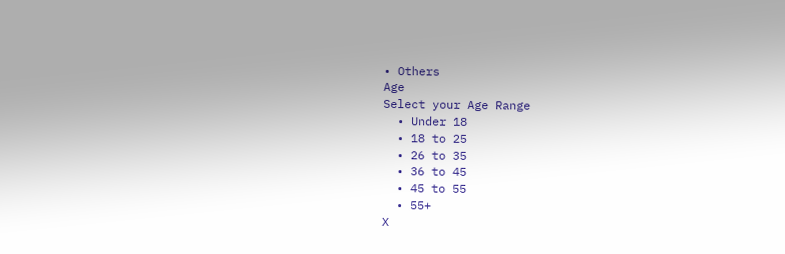• Others
Age
Select your Age Range
  • Under 18
  • 18 to 25
  • 26 to 35
  • 36 to 45
  • 45 to 55
  • 55+
X